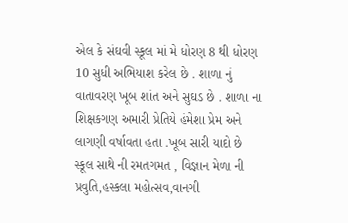એલ કે સંઘવી સ્કૂલ માં મે ધોરણ 8 થી ધોરણ 10 સુધી અભિયાશ કરેલ છે . શાળા નું વાતાવરણ ખૂબ શાંત અને સુઘડ છે . શાળા ના શિક્ષકગણ અમારી પ્રેતિયે હંમેશા પ્રેમ અને લાગણી વર્ષાવતા હતા .ખૂબ સારી યાદો છે સ્કૂલ સાથે ની રમતગમત , વિજ્ઞાન મેળા ની પ્રવુતિ,હસ્કલા મહોત્સવ,વાનગી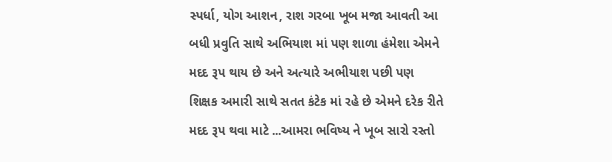સ્પર્ધા, યોગ આશન, રાશ ગરબા ખૂબ મજા આવતી આ બધી પ્રવુતિ સાથે અભિયાશ માં પણ શાળા હંમેશા એમને મદદ રૂપ થાય છે અને અત્યારે અભીયાશ પછી પણ શિક્ષક અમારી સાથે સતત કંટેક માં રહે છે એમને દરેક રીતે મદદ રૂપ થવા માટે ...આમરા ભવિષ્ય ને ખૂબ સારો રસ્તો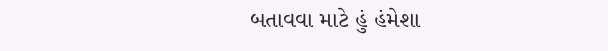બતાવવા માટે હું હંમેશા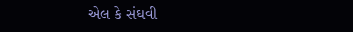એલ કે સંઘવી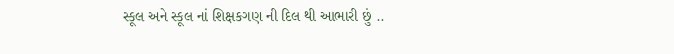સ્કૂલ અને સ્કૂલ નાં શિક્ષકગણ ની દિલ થી આભારી છું ..